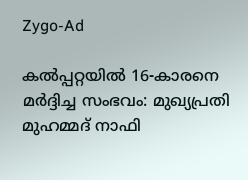Zygo-Ad

കൽപ്പറ്റയിൽ 16-കാരനെ മർദ്ദിച്ച സംഭവം: മുഖ്യപ്രതി മുഹമ്മദ് നാഫി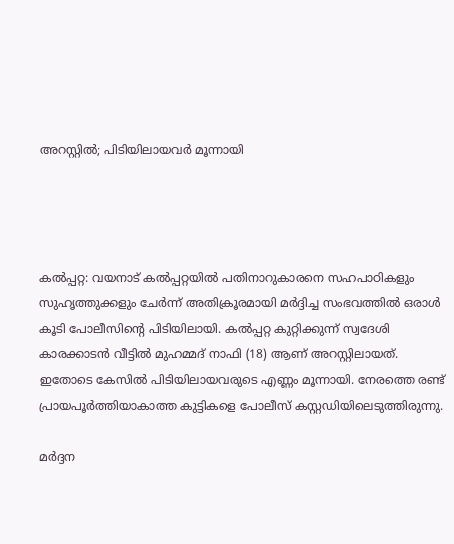അറസ്റ്റിൽ; പിടിയിലായവർ മൂന്നായി




കൽപ്പറ്റ: വയനാട് കൽപ്പറ്റയിൽ പതിനാറുകാരനെ സഹപാഠികളും സുഹൃത്തുക്കളും ചേർന്ന് അതിക്രൂരമായി മർദ്ദിച്ച സംഭവത്തിൽ ഒരാൾ കൂടി പോലീസിന്റെ പിടിയിലായി. കൽപ്പറ്റ കുറ്റിക്കുന്ന് സ്വദേശി കാരക്കാടൻ വീട്ടിൽ മുഹമ്മദ് നാഫി (18) ആണ് അറസ്റ്റിലായത്. ഇതോടെ കേസിൽ പിടിയിലായവരുടെ എണ്ണം മൂന്നായി. നേരത്തെ രണ്ട് പ്രായപൂർത്തിയാകാത്ത കുട്ടികളെ പോലീസ് കസ്റ്റഡിയിലെടുത്തിരുന്നു.

മർദ്ദന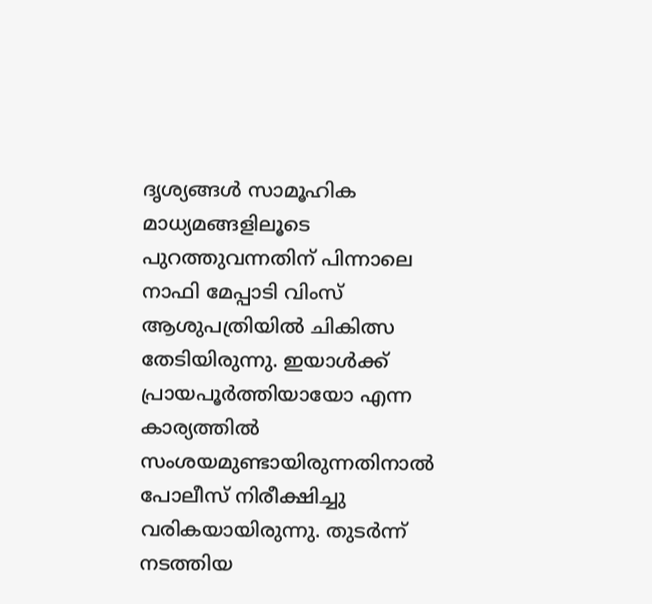ദൃശ്യങ്ങൾ സാമൂഹിക മാധ്യമങ്ങളിലൂടെ പുറത്തുവന്നതിന് പിന്നാലെ നാഫി മേപ്പാടി വിംസ് ആശുപത്രിയിൽ ചികിത്സ തേടിയിരുന്നു. ഇയാൾക്ക് പ്രായപൂർത്തിയായോ എന്ന കാര്യത്തിൽ സംശയമുണ്ടായിരുന്നതിനാൽ പോലീസ് നിരീക്ഷിച്ചു വരികയായിരുന്നു. തുടർന്ന് നടത്തിയ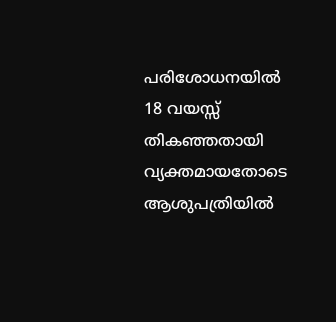പരിശോധനയിൽ 18 വയസ്സ് തികഞ്ഞതായി വ്യക്തമായതോടെ ആശുപത്രിയിൽ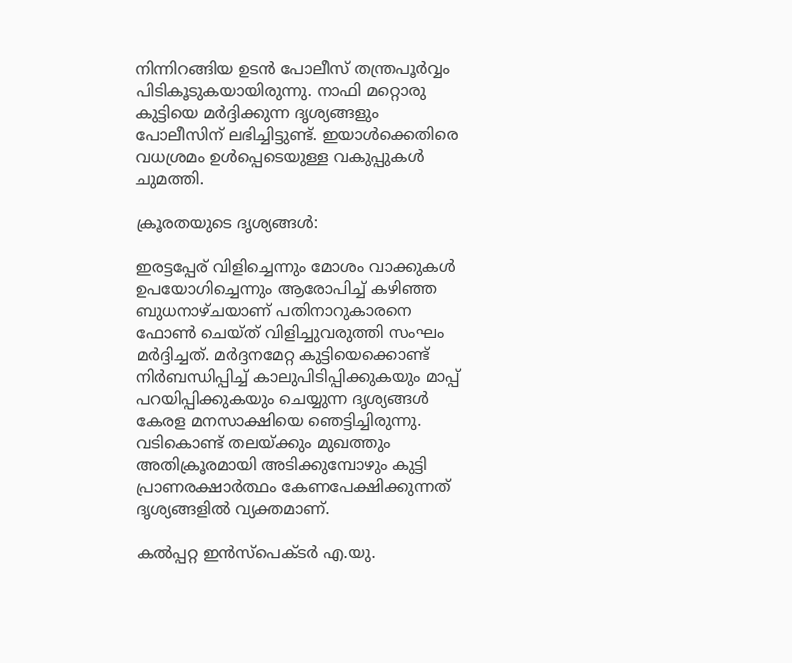നിന്നിറങ്ങിയ ഉടൻ പോലീസ് തന്ത്രപൂർവ്വം പിടികൂടുകയായിരുന്നു. നാഫി മറ്റൊരു കുട്ടിയെ മർദ്ദിക്കുന്ന ദൃശ്യങ്ങളും പോലീസിന് ലഭിച്ചിട്ടുണ്ട്. ഇയാൾക്കെതിരെ വധശ്രമം ഉൾപ്പെടെയുള്ള വകുപ്പുകൾ ചുമത്തി.

ക്രൂരതയുടെ ദൃശ്യങ്ങൾ:

ഇരട്ടപ്പേര് വിളിച്ചെന്നും മോശം വാക്കുകൾ ഉപയോഗിച്ചെന്നും ആരോപിച്ച് കഴിഞ്ഞ ബുധനാഴ്ചയാണ് പതിനാറുകാരനെ ഫോൺ ചെയ്ത് വിളിച്ചുവരുത്തി സംഘം മർദ്ദിച്ചത്. മർദ്ദനമേറ്റ കുട്ടിയെക്കൊണ്ട് നിർബന്ധിപ്പിച്ച് കാലുപിടിപ്പിക്കുകയും മാപ്പ് പറയിപ്പിക്കുകയും ചെയ്യുന്ന ദൃശ്യങ്ങൾ കേരള മനസാക്ഷിയെ ഞെട്ടിച്ചിരുന്നു. വടികൊണ്ട് തലയ്ക്കും മുഖത്തും അതിക്രൂരമായി അടിക്കുമ്പോഴും കുട്ടി പ്രാണരക്ഷാർത്ഥം കേണപേക്ഷിക്കുന്നത് ദൃശ്യങ്ങളിൽ വ്യക്തമാണ്.

കൽപ്പറ്റ ഇൻസ്പെക്ടർ എ.യു.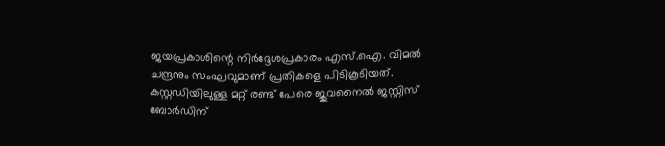ജയപ്രകാശിന്റെ നിർദ്ദേശപ്രകാരം എസ്.ഐ. വിമൽ ചന്ദ്രനും സംഘവുമാണ് പ്രതികളെ പിടികൂടിയത്. കസ്റ്റഡിയിലുള്ള മറ്റ് രണ്ട് പേരെ ജുവനൈൽ ജസ്റ്റിസ് ബോർഡിന്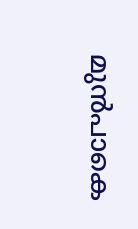മുൻപാകെ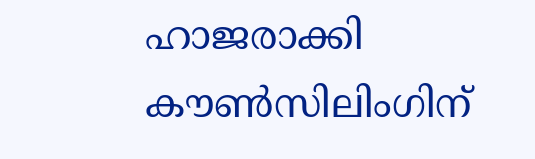ഹാജരാക്കി കൗൺസിലിംഗിന്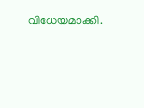വിധേയമാക്കി.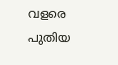വളരെ പുതിയ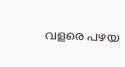വളരെ പഴയ